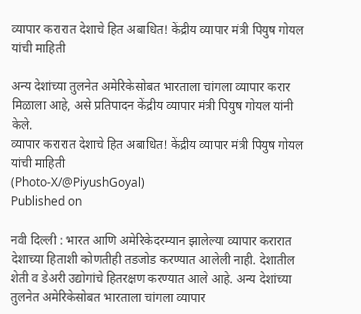व्यापार करारात देशाचे हित अबाधित! केंद्रीय व्यापार मंत्री पियुष गोयल यांची माहिती

अन्य देशांच्या तुलनेत अमेरिकेसोबत भारताला चांगला व्यापार करार मिळाला आहे, असे प्रतिपादन केंद्रीय व्यापार मंत्री पियुष गोयल यांनी केले.
व्यापार करारात देशाचे हित अबाधित! केंद्रीय व्यापार मंत्री पियुष गोयल यांची माहिती
(Photo-X/@PiyushGoyal)
Published on

नवी दिल्ली : भारत आणि अमेरिकेदरम्यान झालेल्या व्यापार करारात देशाच्या हिताशी कोणतीही तडजोड करण्यात आलेली नाही. देशातील शेती व डेअरी उद्योगांचे हितरक्षण करण्यात आले आहे. अन्य देशांच्या तुलनेत अमेरिकेसोबत भारताला चांगला व्यापार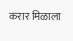करार मिळाला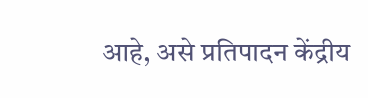आहे, असे प्रतिपादन केंद्रीय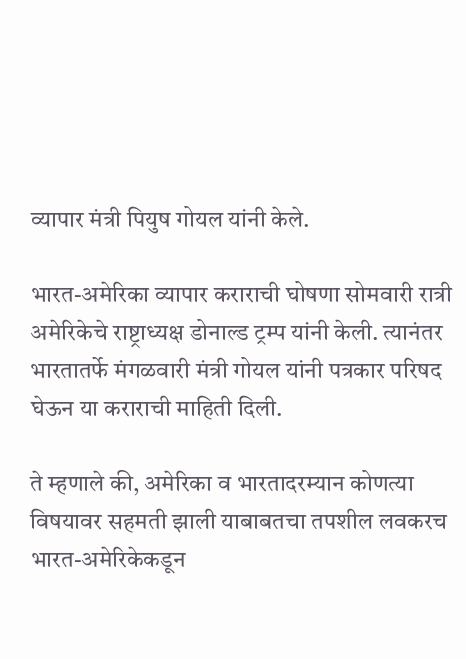व्यापार मंत्री पियुष गोयल यांनी केले.

भारत-अमेरिका व्यापार कराराची घोषणा सोमवारी रात्री अमेरिकेचे राष्ट्राध्यक्ष डोनाल्ड ट्रम्प यांनी केली. त्यानंतर भारतातर्फे मंगळवारी मंत्री गोयल यांनी पत्रकार परिषद घेऊन या कराराची माहिती दिली.

ते म्हणाले की, अमेरिका व भारतादरम्यान कोणत्या विषयावर सहमती झाली याबाबतचा तपशील लवकरच भारत-अमेरिकेकडून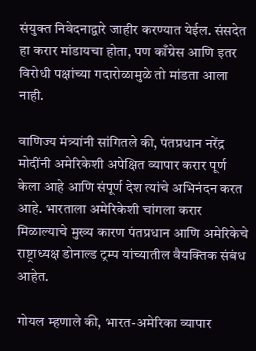संयुक्त निवेदनाद्वारे जाहीर करण्यात येईल. संसदेत हा करार मांडायचा होता, पण काँग्रेस आणि इतर विरोधी पक्षांच्या गदारोळामुळे तो मांडता आला नाही.

वाणिज्य मंत्र्यांनी सांगितले की, पंतप्रधान नरेंद्र मोदींनी अमेरिकेशी अपेक्षित व्यापार करार पूर्ण केला आहे आणि संपूर्ण देश त्यांचे अभिनंदन करत आहे. भारताला अमेरिकेशी चांगला करार मिळाल्याचे मुख्य कारण पंतप्रधान आणि अमेरिकेचे राष्ट्राध्यक्ष डोनाल्ड ट्रम्प यांच्यातील वैयक्तिक संबंध आहेत.

गोयल म्हणाले की, भारत-अमेरिका व्यापार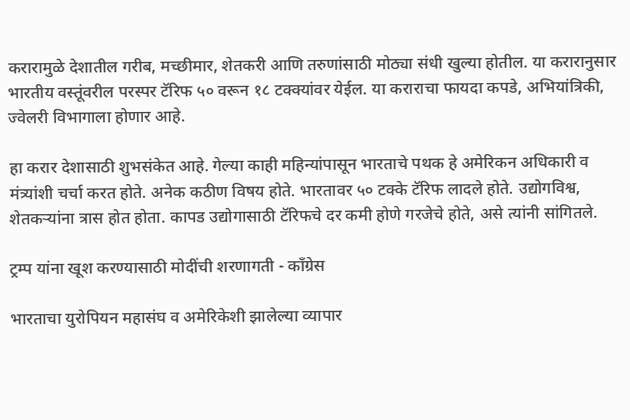करारामुळे देशातील गरीब, मच्छीमार, शेतकरी आणि तरुणांसाठी मोठ्या संधी खुल्या होतील. या करारानुसार भारतीय वस्तूंवरील परस्पर टॅरिफ ५० वरून १८ टक्क्यांवर येईल. या कराराचा फायदा कपडे, अभियांत्रिकी, ज्वेलरी विभागाला होणार आहे.

हा करार देशासाठी शुभसंकेत आहे. गेल्या काही महिन्यांपासून भारताचे पथक हे अमेरिकन अधिकारी व मंत्र्यांशी चर्चा करत होते. अनेक कठीण विषय होते. भारतावर ५० टक्के टॅरिफ लादले होते. उद्योगविश्व, शेतकऱ्यांना त्रास होत होता. कापड उद्योगासाठी टॅरिफचे दर कमी होणे गरजेचे होते, असे त्यांनी सांगितले.

ट्रम्प यांना खूश करण्यासाठी मोदींची शरणागती - काँग्रेस

भारताचा युरोपियन महासंघ व अमेरिकेशी झालेल्या व्यापार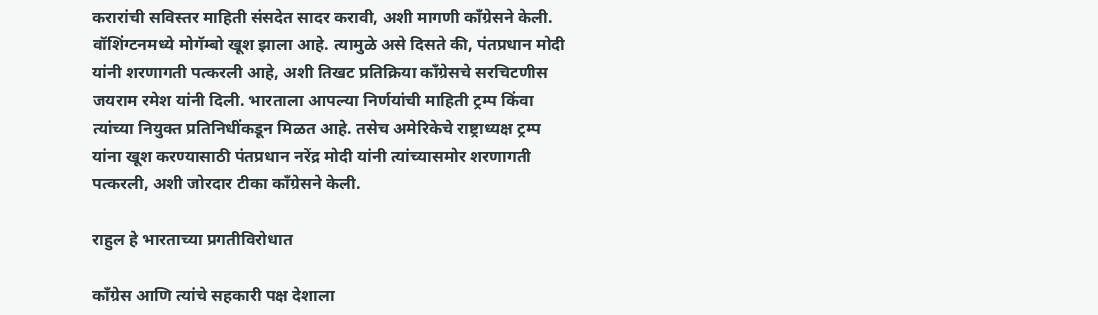करारांची सविस्तर माहिती संसदेत सादर करावी, अशी मागणी काँग्रेसने केली. वॉशिंग्टनमध्ये मोगॅम्बो खूश झाला आहे. त्यामुळे असे दिसते की, पंतप्रधान मोदी यांनी शरणागती पत्करली आहे, अशी तिखट प्रतिक्रिया काँग्रेसचे सरचिटणीस जयराम रमेश यांनी दिली. भारताला आपल्या निर्णयांची माहिती ट्रम्प किंवा त्यांच्या नियुक्त प्रतिनिधींकडून मिळत आहे. तसेच अमेरिकेचे राष्ट्राध्यक्ष ट्रम्प यांना खूश करण्यासाठी पंतप्रधान नरेंद्र मोदी यांनी त्यांच्यासमोर शरणागती पत्करली, अशी जोरदार टीका काँग्रेसने केली.

राहुल हे भारताच्या प्रगतीविरोधात

काँग्रेस आणि त्यांचे सहकारी पक्ष देशाला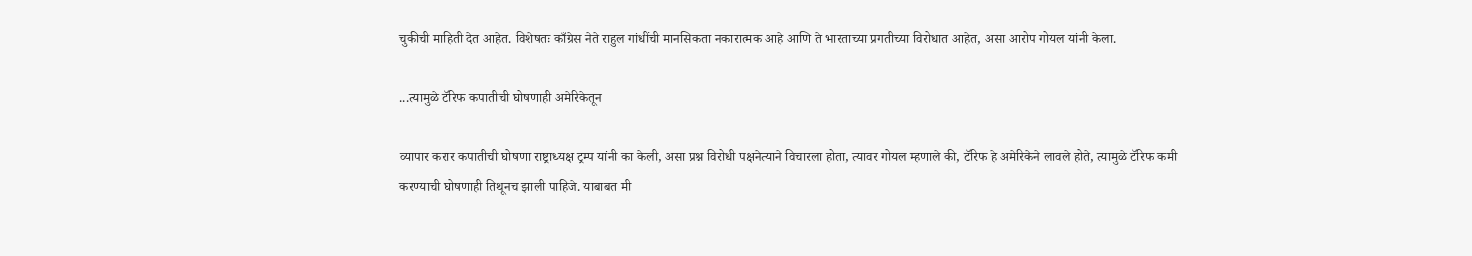चुकीची माहिती देत आहेत. विशेषतः काँग्रेस नेते राहुल गांधींची मानसिकता नकारात्मक आहे आणि ते भारताच्या प्रगतीच्या विरोधात आहेत, असा आरोप गोयल यांनी केला.

...त्यामुळे टॅरिफ कपातीची घोषणाही अमेरिकेतून

व्यापार करार कपातीची घोषणा राष्ट्राध्यक्ष ट्रम्प यांनी का केली, असा प्रश्न विरोधी पक्षनेत्याने विचारला होता, त्यावर गोयल म्हणाले की, टॅरिफ हे अमेरिकेने लावले होते, त्यामुळे टॅरिफ कमी करण्याची घोषणाही तिथूनच झाली पाहिजे. याबाबत मी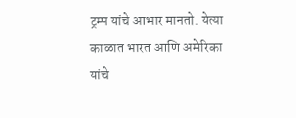ट्रम्प यांचे आभार मानतो. येत्या काळात भारत आणि अमेरिका यांचे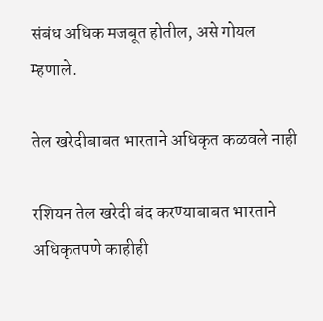संबंध अधिक मजबूत होतील, असे गोयल म्हणाले.

तेल खरेदीबाबत भारताने अधिकृत कळवले नाही

रशियन तेल खरेदी बंद करण्याबाबत भारताने अधिकृतपणे काहीही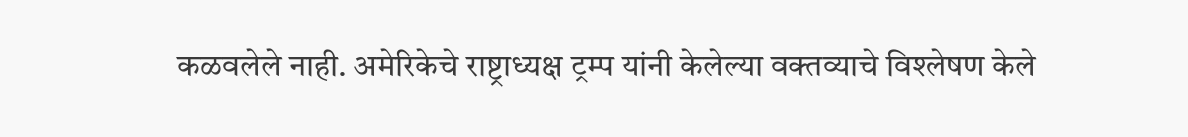कळवलेले नाही. अमेरिकेचे राष्ट्राध्यक्ष ट्रम्प यांनी केलेल्या वक्तव्याचे विश्लेषण केले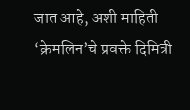जात आहे, अशी माहिती ‘क्रेमलिन’चे प्रवक्ते दिमित्री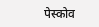पेस्कोव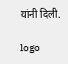यांनी दिली.

logo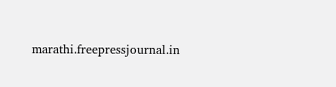marathi.freepressjournal.in